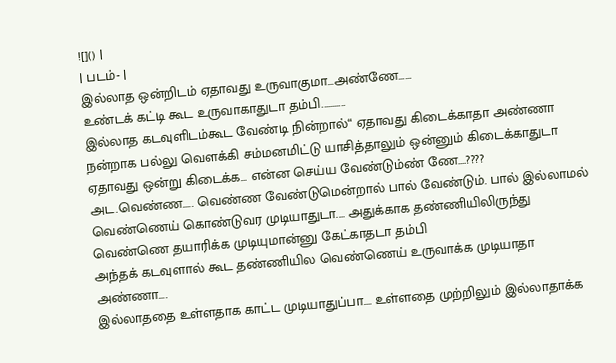![]() |
| படம்- |
இல்லாத ஒன்றிடம் ஏதாவது உருவாகுமா...அண்ணே......
உண்டக் கட்டி கூட உருவாகாதுடா தம்பி...........
இல்லாத கடவுளிடம்கூட வேண்டி நின்றால்“ ஏதாவது கிடைக்காதா அண்ணா
நன்றாக பல்லு வௌக்கி சம்மனமிட்டு யாசித்தாலும் ஒன்னும் கிடைக்காதுடா
ஏதாவது ஒன்று கிடைக்க... என்ன செய்ய வேண்டும்ண் ணே....????
அட.வெண்ண..... வெண்ண வேண்டுமென்றால் பால் வேண்டும். பால் இல்லாமல் வெண்ணெய் கொண்டுவர முடியாதுடா.... அதுக்காக தண்ணியிலிருந்து வெண்ணெ தயாரிக்க முடியுமான்னு கேட்காதடா தம்பி
அந்தக் கடவுளால் கூட தண்ணியில வெண்ணெய் உருவாக்க முடியாதா அண்ணா....
இல்லாததை உள்ளதாக காட்ட முடியாதுப்பா.... உள்ளதை முற்றிலும் இல்லாதாக்க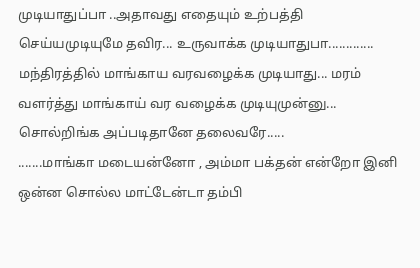முடியாதுப்பா ..அதாவது எதையும் உற்பத்தி செய்யமுடியுமே தவிர... உருவாக்க முடியாதுபா.............
மந்திரத்தில் மாங்காய வரவழைக்க முடியாது... மரம் வளர்த்து மாங்காய் வர வழைக்க முடியுமுன்னு... சொல்றிங்க அப்படிதானே தலைவரே.....
.......மாங்கா மடையன்னோ , அம்மா பக்தன் என்றோ இனி ஒன்ன சொல்ல மாட்டேன்டா தம்பி